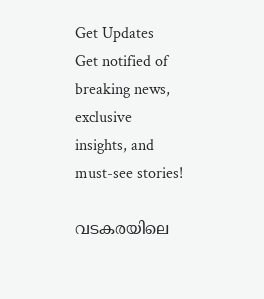Get Updates
Get notified of breaking news, exclusive insights, and must-see stories!

വടകരയിലെ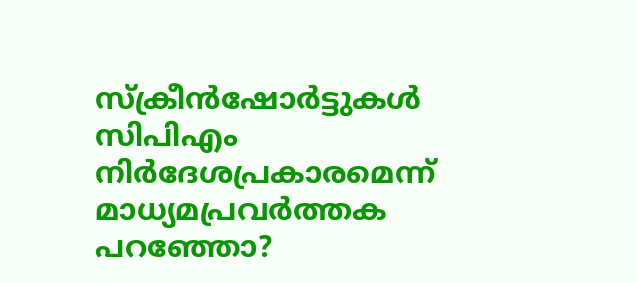സ്ക്രീന്‍ഷോർട്ടുകള്‍ സിപിഎം നിർദേശപ്രകാരമെന്ന് മാധ്യമപ്രവർത്തക പറഞ്ഞോ?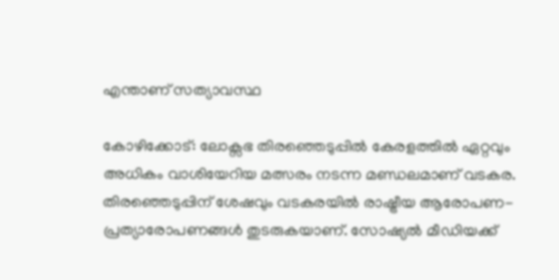എന്താണ് സത്യാവസ്ഥ

കോഴിക്കോട്: ലോക്സഭ തിരഞ്ഞെടുപ്പില്‍ കേരളത്തില്‍ ഏറ്റവും അധികം വാശിയേറിയ മത്സരം നടന്ന മണ്ഡലമാണ് വടകര. തിരഞ്ഞെടുപ്പിന് ശേഷവും വടകരയില്‍ രാഷ്ട്രീയ ആരോപണ-പ്രത്യാരോപണങ്ങള്‍ തുടരുകയാണ്. സോഷ്യല്‍ മീഡിയക്ക്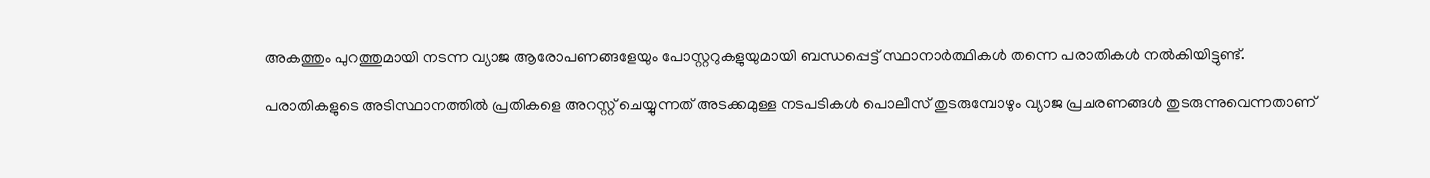അകത്തും പുറത്തുമായി നടന്ന വ്യാജ ആരോപണങ്ങളേയും പോസ്റ്ററുകളുയുമായി ബന്ധപ്പെട്ട് സ്ഥാനാർത്ഥികള്‍ തന്നെ പരാതികള്‍ നല്‍കിയിട്ടുണ്ട്.

പരാതികളുടെ അടിസ്ഥാനത്തില്‍ പ്രതികളെ അറസ്റ്റ് ചെയ്യുന്നത് അടക്കമുള്ള നടപടികള്‍ പൊലീസ് തുടരുമ്പോഴും വ്യാജ പ്രചരണങ്ങള്‍ തുടരുന്നുവെന്നതാണ്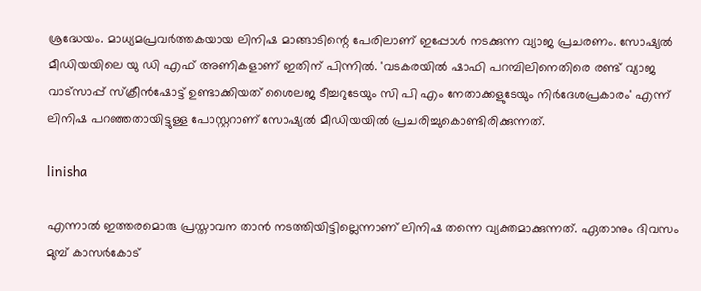ശ്രദ്ധേയം. മാധ്യമപ്രവർത്തകയായ ലിനിഷ മാങ്ങാടിന്റെ പേരിലാണ് ഇപ്പോള്‍ നടക്കുന്ന വ്യാജ പ്രചരണം. സോഷ്യല്‍ മീഡിയയിലെ യു ഡി എഫ് അണികളാണ് ഇതിന് പിന്നില്‍. 'വടകരയില്‍ ഷാഫി പറമ്പിലിനെതിരെ രണ്ട് വ്യാജ വാട്സാപ്പ് സ്ക്രീന്‍ഷോട്ട് ഉണ്ടാക്കിയത് ശൈലജ ടീച്ചറുടേയും സി പി എം നേതാക്കളുടേയും നിർദേശപ്രകാരം' എന്ന് ലിനിഷ പറഞ്ഞതായിട്ടുള്ള പോസ്റ്ററാണ് സോഷ്യല്‍ മീഡിയയില്‍ പ്രചരിച്ചുകൊണ്ടിരിക്കുന്നത്.

linisha

എന്നാല്‍ ഇത്തരമൊരു പ്രസ്താവന താന്‍ നടത്തിയിട്ടില്ലെന്നാണ് ലിനിഷ തന്നെ വ്യക്തമാക്കുന്നത്. ഏതാനും ദിവസം മുമ്പ് കാസർകോട്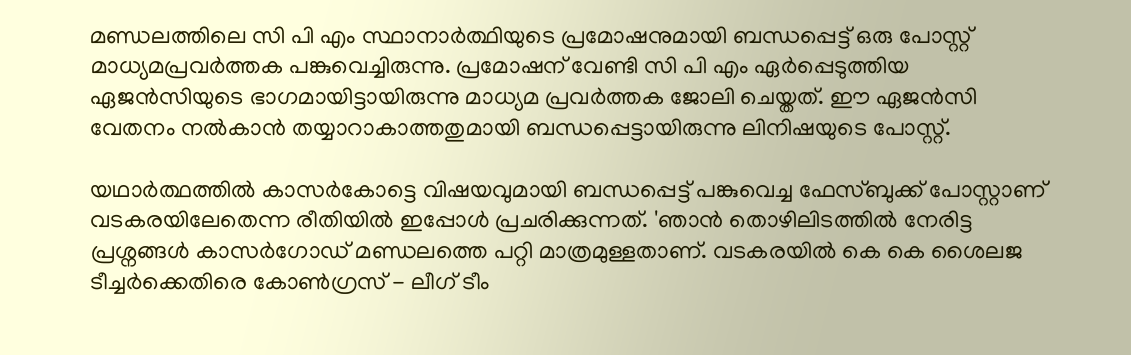മണ്ഡലത്തിലെ സി പി എം സ്ഥാനാർത്ഥിയുടെ പ്രമോഷനുമായി ബന്ധപ്പെട്ട് ഒരു പോസ്റ്റ് മാധ്യമപ്രവർത്തക പങ്കുവെച്ചിരുന്നു. പ്രമോഷന് വേണ്ടി സി പി എം ഏർപ്പെടുത്തിയ ഏജന്‍സിയുടെ ഭാഗമായിട്ടായിരുന്നു മാധ്യമ പ്രവർത്തക ജോലി ചെയ്തത്. ഈ ഏജന്‍സി വേതനം നല്‍കാന്‍ തയ്യാറാകാത്തതുമായി ബന്ധപ്പെട്ടായിരുന്നു ലിനിഷയുടെ പോസ്റ്റ്.

യഥാർത്ഥത്തില്‍ കാസർകോട്ടെ വിഷയവുമായി ബന്ധപ്പെട്ട് പങ്കുവെച്ച ഫേസ്ബുക്ക് പോസ്റ്റാണ് വടകരയിലേതെന്ന രീതിയില്‍ ഇപ്പോള്‍ പ്രചരിക്കുന്നത്. 'ഞാൻ തൊഴിലിടത്തിൽ നേരിട്ട പ്രശ്നങ്ങൾ കാസർഗോഡ് മണ്ഡലത്തെ പറ്റി മാത്രമുള്ളതാണ്. വടകരയിൽ കെ കെ ശൈലജ ടീച്ചർക്കെതിരെ കോൺഗ്രസ് - ലീഗ് ടീം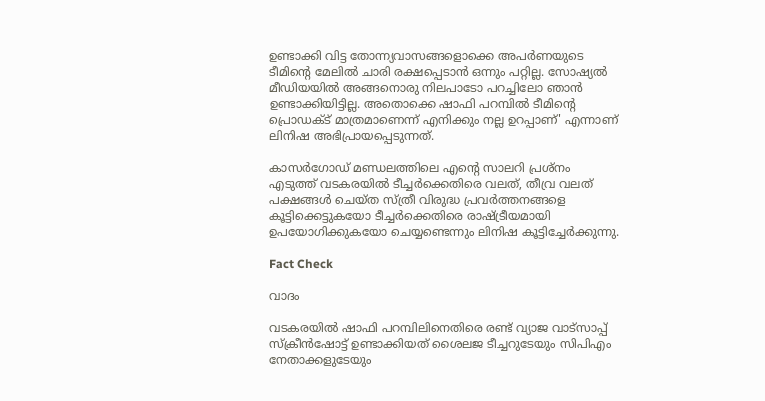ഉണ്ടാക്കി വിട്ട തോന്ന്യവാസങ്ങളൊക്കെ അപർണയുടെ ടീമിന്റെ മേലിൽ ചാരി രക്ഷപ്പെടാൻ ഒന്നും പറ്റില്ല. സോഷ്യൽ മീഡിയയിൽ അങ്ങനൊരു നിലപാടോ പറച്ചിലോ ഞാൻ ഉണ്ടാക്കിയിട്ടില്ല. അതൊക്കെ ഷാഫി പറമ്പിൽ ടീമിന്റെ പ്രൊഡക്ട് മാത്രമാണെന്ന് എനിക്കും നല്ല ഉറപ്പാണ്' എന്നാണ് ലിനിഷ അഭിപ്രായപ്പെടുന്നത്.

കാസർഗോഡ് മണ്ഡലത്തിലെ എന്റെ സാലറി പ്രശ്നം എടുത്ത് വടകരയിൽ ടീച്ചർക്കെതിരെ വലത്, തീവ്ര വലത് പക്ഷങ്ങൾ ചെയ്ത സ്ത്രീ വിരുദ്ധ പ്രവർത്തനങ്ങളെ കൂട്ടിക്കെട്ടുകയോ ടീച്ചർക്കെതിരെ രാഷ്ട്രീയമായി ഉപയോഗിക്കുകയോ ചെയ്യണ്ടെന്നും ലിനിഷ കൂട്ടിച്ചേർക്കുന്നു.

Fact Check

വാദം

വടകരയില്‍ ഷാഫി പറമ്പിലിനെതിരെ രണ്ട് വ്യാജ വാട്സാപ്പ് സ്ക്രീന്‍ഷോട്ട് ഉണ്ടാക്കിയത് ശൈലജ ടീച്ചറുടേയും സിപിഎം നേതാക്കളുടേയും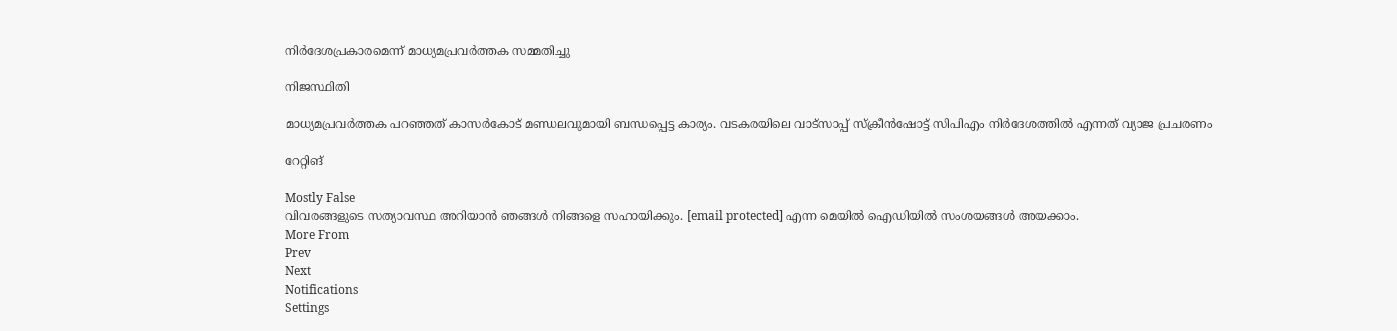നിർദേശപ്രകാരമെന്ന് മാധ്യമപ്രവർത്തക സമ്മതിച്ചു

നിജസ്ഥിതി

മാധ്യമപ്രവർത്തക പറഞ്ഞത് കാസർകോട് മണ്ഡലവുമായി ബന്ധപ്പെട്ട കാര്യം. വടകരയിലെ വാട്സാപ്പ് സ്ക്രീന്‍ഷോട്ട് സിപിഎം നിർദേശത്തില്‍ എന്നത് വ്യാജ പ്രചരണം

റേറ്റിങ്

Mostly False
വിവരങ്ങളുടെ സത്യാവസ്ഥ അറിയാൻ ഞങ്ങൾ നിങ്ങളെ സഹായിക്കും. [email protected] എന്ന മെയിൽ ഐഡിയിൽ സംശയങ്ങൾ അയക്കാം.
More From
Prev
Next
Notifications
Settings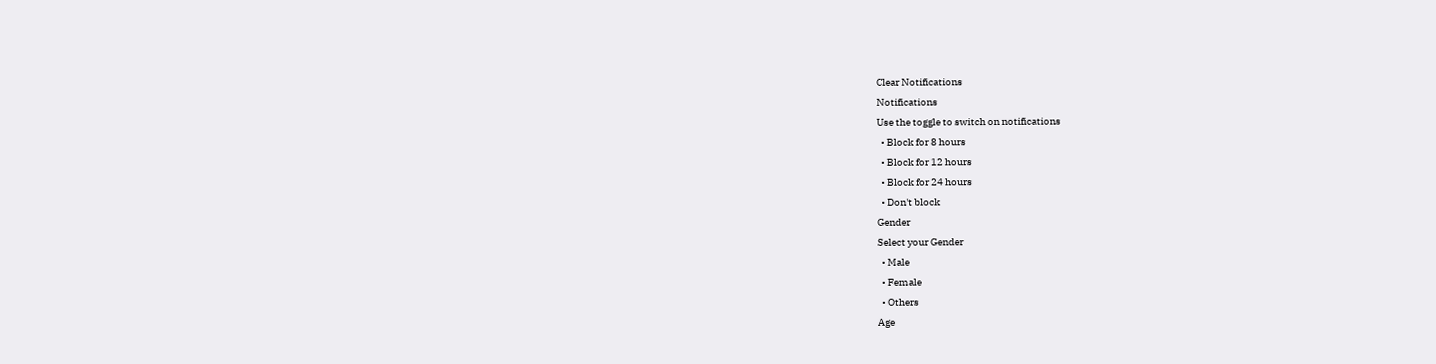Clear Notifications
Notifications
Use the toggle to switch on notifications
  • Block for 8 hours
  • Block for 12 hours
  • Block for 24 hours
  • Don't block
Gender
Select your Gender
  • Male
  • Female
  • Others
Age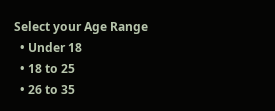Select your Age Range
  • Under 18
  • 18 to 25
  • 26 to 35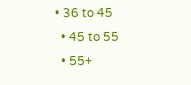• 36 to 45
  • 45 to 55
  • 55+